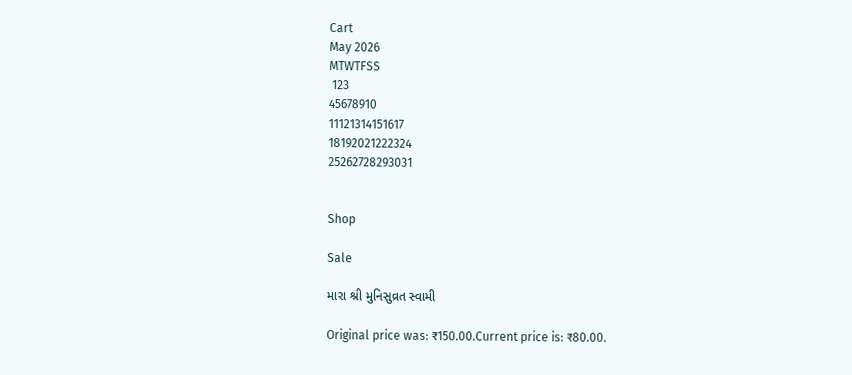Cart
May 2026
MTWTFSS
 123
45678910
11121314151617
18192021222324
25262728293031


Shop

Sale

મારા શ્રી મુનિસુવ્રત સ્વામી

Original price was: ₹150.00.Current price is: ₹80.00.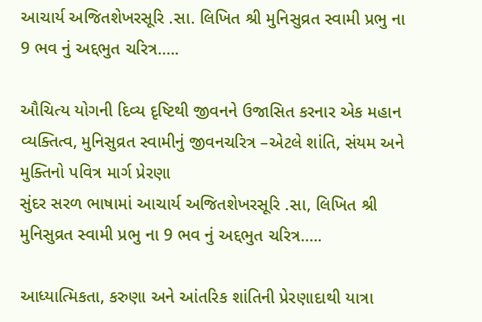આચાર્ય અજિતશેખરસૂરિ .સા. લિખિત શ્રી મુનિસુવ્રત સ્વામી પ્રભુ ના 9 ભવ નું અદ્દભુત ચરિત્ર…..

ઔચિત્ય યોગની દિવ્ય દૃષ્ટિથી જીવનને ઉજાસિત કરનાર એક મહાન વ્યક્તિત્વ, મુનિસુવ્રત સ્વામીનું જીવનચરિત્ર –એટલે શાંતિ, સંયમ અને મુક્તિનો પવિત્ર માર્ગ પ્રેરણા
સુંદર સરળ ભાષામાં આચાર્ય અજિતશેખરસૂરિ .સા, લિખિત શ્રી મુનિસુવ્રત સ્વામી પ્રભુ ના 9 ભવ નું અદ્દભુત ચરિત્ર…..

આધ્યાત્મિકતા, કરુણા અને આંતરિક શાંતિની પ્રેરણાદાથી યાત્રા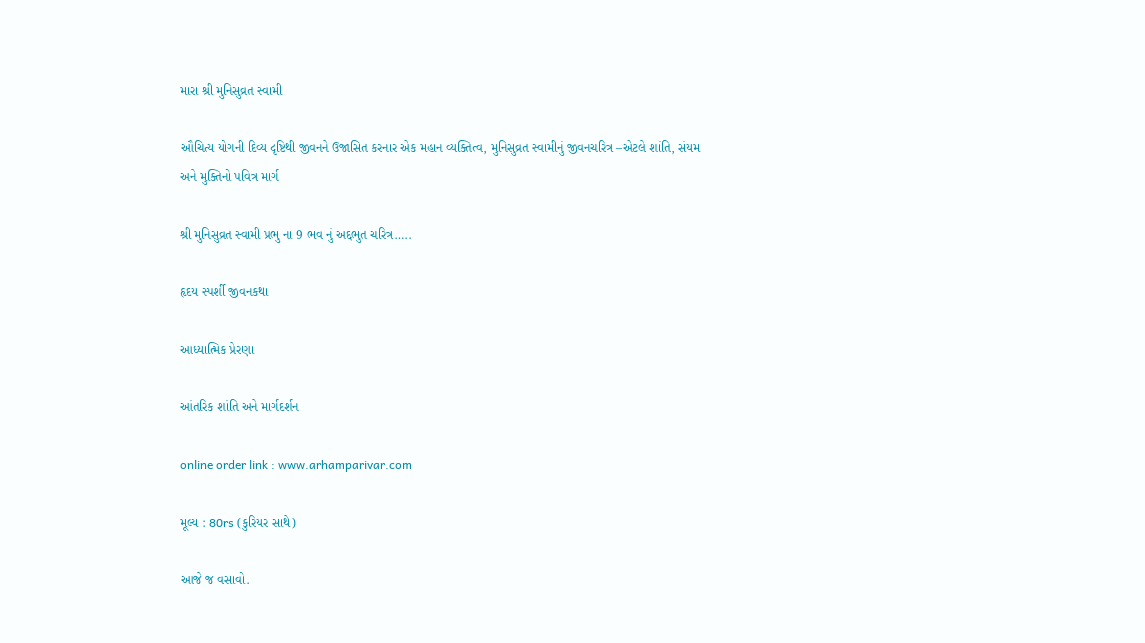મારા શ્રી મુનિસુવ્રત સ્વામી

ઔચિત્ય યોગની દિવ્ય દૃષ્ટિથી જીવનને ઉજાસિત કરનાર એક મહાન વ્યક્તિત્વ, મુનિસુવ્રત સ્વામીનું જીવનચરિત્ર –એટલે શાંતિ, સંયમ અને મુક્તિનો પવિત્ર માર્ગ

શ્રી મુનિસુવ્રત સ્વામી પ્રભુ ના 9 ભવ નું અદ્દભુત ચરિત્ર…..

હૃદય સ્પર્શી જીવનકથા

આધ્યાત્મિક પ્રેરણા

આંતરિક શાંતિ અને માર્ગદર્શન

online order link : www.arhamparivar.com

મૂલ્ય : 80rs (કુરિયર સાથે)

આજે જ વસાવો.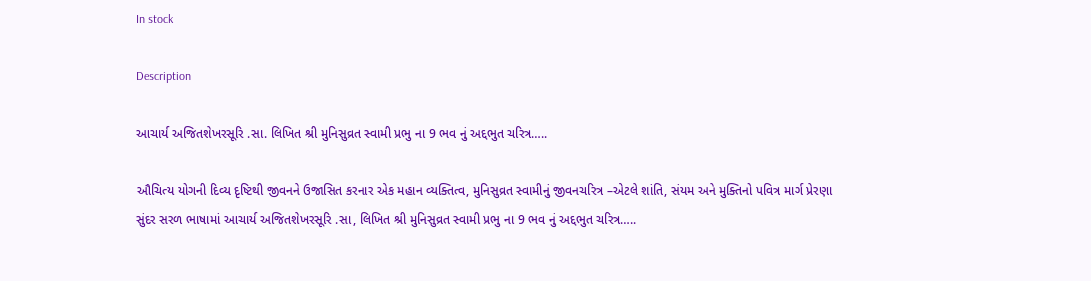In stock

Description

આચાર્ય અજિતશેખરસૂરિ .સા. લિખિત શ્રી મુનિસુવ્રત સ્વામી પ્રભુ ના 9 ભવ નું અદ્દભુત ચરિત્ર…..

ઔચિત્ય યોગની દિવ્ય દૃષ્ટિથી જીવનને ઉજાસિત કરનાર એક મહાન વ્યક્તિત્વ, મુનિસુવ્રત સ્વામીનું જીવનચરિત્ર –એટલે શાંતિ, સંયમ અને મુક્તિનો પવિત્ર માર્ગ પ્રેરણા
સુંદર સરળ ભાષામાં આચાર્ય અજિતશેખરસૂરિ .સા, લિખિત શ્રી મુનિસુવ્રત સ્વામી પ્રભુ ના 9 ભવ નું અદ્દભુત ચરિત્ર…..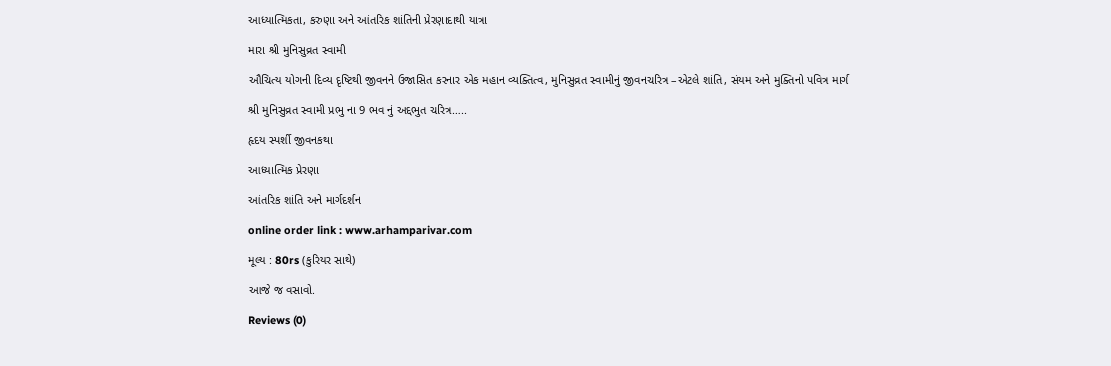આધ્યાત્મિકતા, કરુણા અને આંતરિક શાંતિની પ્રેરણાદાથી યાત્રા

મારા શ્રી મુનિસુવ્રત સ્વામી

ઔચિત્ય યોગની દિવ્ય દૃષ્ટિથી જીવનને ઉજાસિત કરનાર એક મહાન વ્યક્તિત્વ, મુનિસુવ્રત સ્વામીનું જીવનચરિત્ર –એટલે શાંતિ, સંયમ અને મુક્તિનો પવિત્ર માર્ગ

શ્રી મુનિસુવ્રત સ્વામી પ્રભુ ના 9 ભવ નું અદ્દભુત ચરિત્ર…..

હૃદય સ્પર્શી જીવનકથા

આધ્યાત્મિક પ્રેરણા

આંતરિક શાંતિ અને માર્ગદર્શન

online order link : www.arhamparivar.com

મૂલ્ય : 80rs (કુરિયર સાથે)

આજે જ વસાવો.

Reviews (0)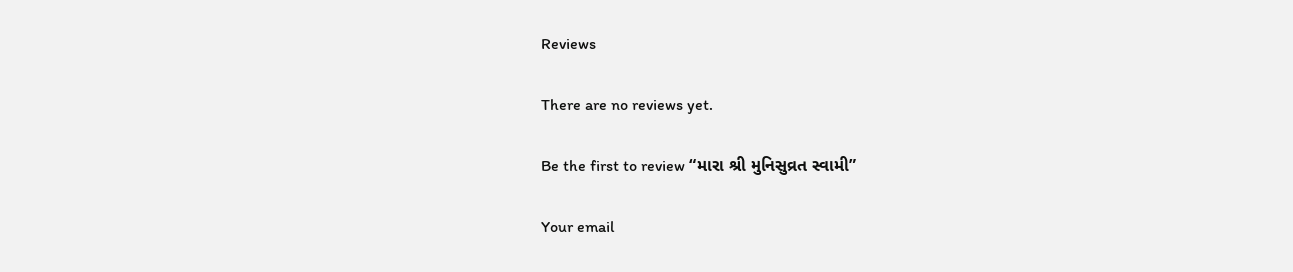Reviews

There are no reviews yet.

Be the first to review “મારા શ્રી મુનિસુવ્રત સ્વામી”

Your email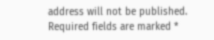address will not be published. Required fields are marked *